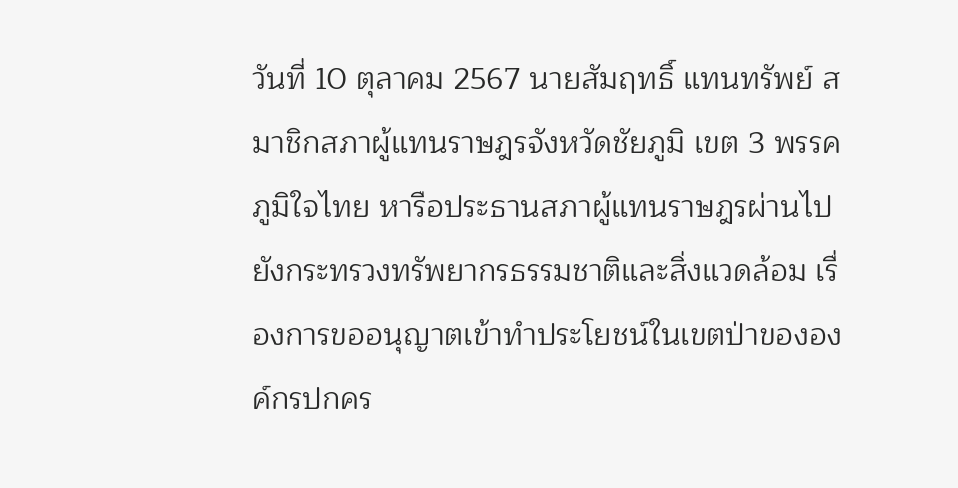วันที่ 10 ตุลาคม 2567 นายสัมฤทธิ์ แทนทรัพย์ สมาชิกสภาผู้แทนราษฎรจังหวัดชัยภูมิ เขต 3 พรรคภูมิใจไทย หารือประธานสภาผู้แทนราษฎรผ่านไปยังกระทรวงทรัพยากรธรรมชาติและสิ่งแวดล้อม เรื่องการขออนุญาตเข้าทําประโยชน์ในเขตป่าขององค์กรปกคร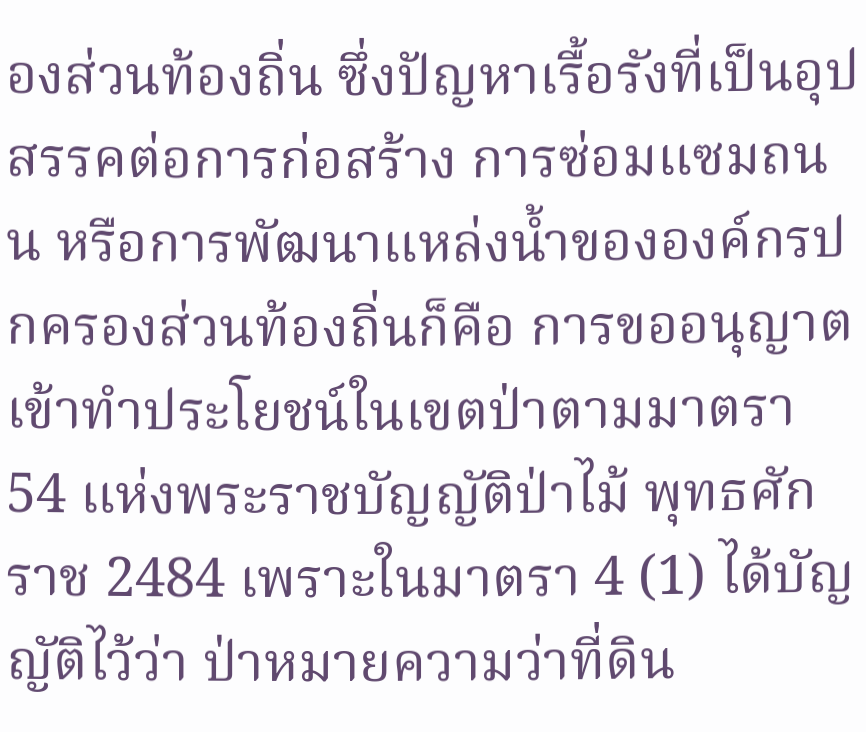องส่วนท้องถิ่น ซึ่งปัญหาเรื้อรังที่เป็นอุปสรรคต่อการก่อสร้าง การซ่อมแซมถนน หรือการพัฒนาแหล่งน้ำขององค์กรปกครองส่วนท้องถิ่นก็คือ การขออนุญาตเข้าทําประโยชน์ในเขตป่าตามมาตรา 54 แห่งพระราชบัญญัติป่าไม้ พุทธศักราช 2484 เพราะในมาตรา 4 (1) ได้บัญญัติไว้ว่า ป่าหมายความว่าที่ดิน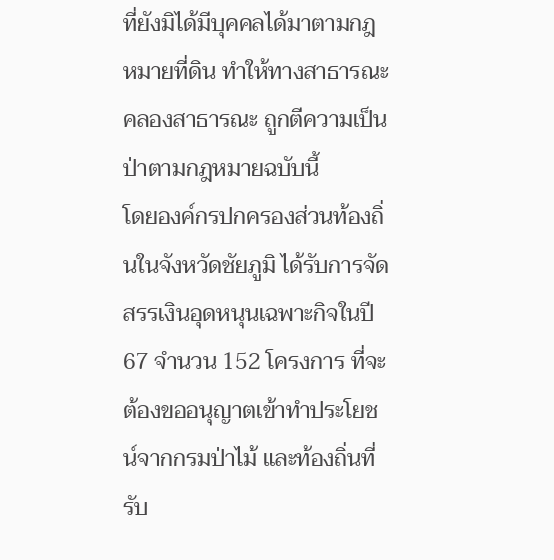ที่ยังมิได้มีบุคคลได้มาตามกฎหมายที่ดิน ทําให้ทางสาธารณะ คลองสาธารณะ ถูกตีความเป็นป่าตามกฎหมายฉบับนี้
โดยองค์กรปกครองส่วนท้องถิ่นในจังหวัดชัยภูมิ ได้รับการจัดสรรเงินอุดหนุนเฉพาะกิจในปี 67 จํานวน 152 โครงการ ที่จะต้องขออนุญาตเข้าทําประโยชน์จากกรมป่าไม้ และท้องถิ่นที่รับ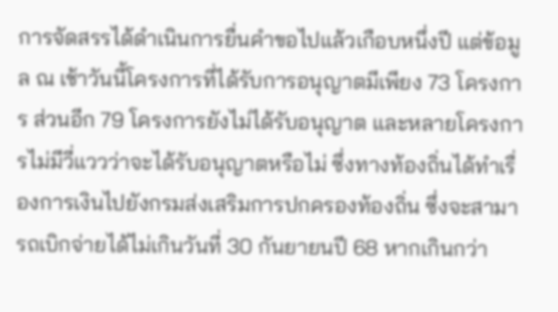การจัดสรรได้ดําเนินการยื่นคําขอไปแล้วเกือบหนึ่งปี แต่ข้อมูล ณ เช้าวันนี้โครงการที่ได้รับการอนุญาตมีเพียง 73 โครงการ ส่วนอีก 79 โครงการยังไม่ได้รับอนุญาต และหลายโครงการไม่มีวี่แววว่าจะได้รับอนุญาตหรือไม่ ซึ่งทางท้องถิ่นได้ทําเรื่องการเงินไปยังกรมส่งเสริมการปกครองท้องถิ่น ซึ่งจะสามารถเบิกจ่ายได้ไม่เกินวันที่ 30 กันยายนปี 68 หากเกินกว่า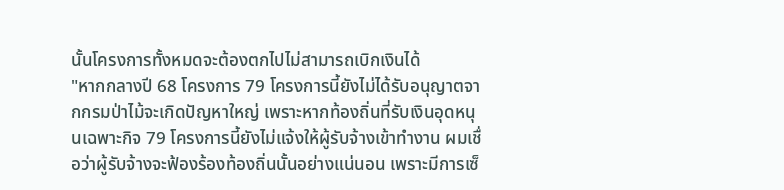นั้นโครงการทั้งหมดจะต้องตกไปไม่สามารถเบิกเงินได้
"หากกลางปี 68 โครงการ 79 โครงการนี้ยังไม่ได้รับอนุญาตจากกรมป่าไม้จะเกิดปัญหาใหญ่ เพราะหากท้องถิ่นที่รับเงินอุดหนุนเฉพาะกิจ 79 โครงการนี้ยังไม่แจ้งให้ผู้รับจ้างเข้าทํางาน ผมเชื่อว่าผู้รับจ้างจะฟ้องร้องท้องถิ่นนั้นอย่างแน่นอน เพราะมีการเซ็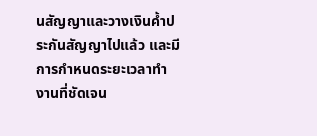นสัญญาและวางเงินค้ำประกันสัญญาไปแล้ว และมีการกําหนดระยะเวลาทํางานที่ชัดเจน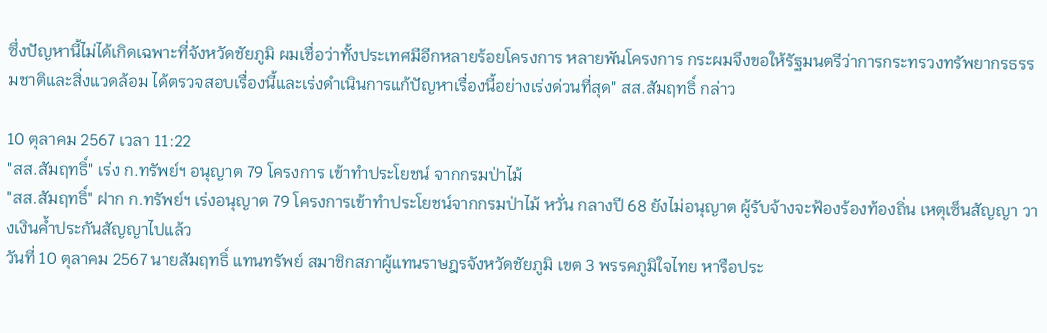ซึ่งปัญหานี้ไม่ได้เกิดเฉพาะที่จังหวัดชัยภูมิ ผมเชื่อว่าทั้งประเทศมีอีกหลายร้อยโครงการ หลายพันโครงการ กระผมจึงขอให้รัฐมนตรีว่าการกระทรวงทรัพยากรธรรมชาติและสิ่งแวดล้อม ได้ตรวจสอบเรื่องนี้และเร่งดําเนินการแก้ปัญหาเรื่องนี้อย่างเร่งด่วนที่สุด" สส.สัมฤทธิ์ กล่าว

10 ตุลาคม 2567 เวลา 11:22
"สส.สัมฤทธิ์" เร่ง ก.ทรัพย์ฯ อนุญาต 79 โครงการ เข้าทำประโยชน์ จากกรมป่าไม้
"สส.สัมฤทธิ์" ฝาก ก.ทรัพย์ฯ เร่งอนุญาต 79 โครงการเข้าทําประโยชน์จากกรมป่าไม้ หวั่น กลางปี 68 ยังไม่อนุญาต ผู้รับจ้างจะฟ้องร้องท้องถิ่น เหตุเซ็นสัญญา วางเงินค้ำประกันสัญญาไปแล้ว
วันที่ 10 ตุลาคม 2567 นายสัมฤทธิ์ แทนทรัพย์ สมาชิกสภาผู้แทนราษฎรจังหวัดชัยภูมิ เขต 3 พรรคภูมิใจไทย หารือประ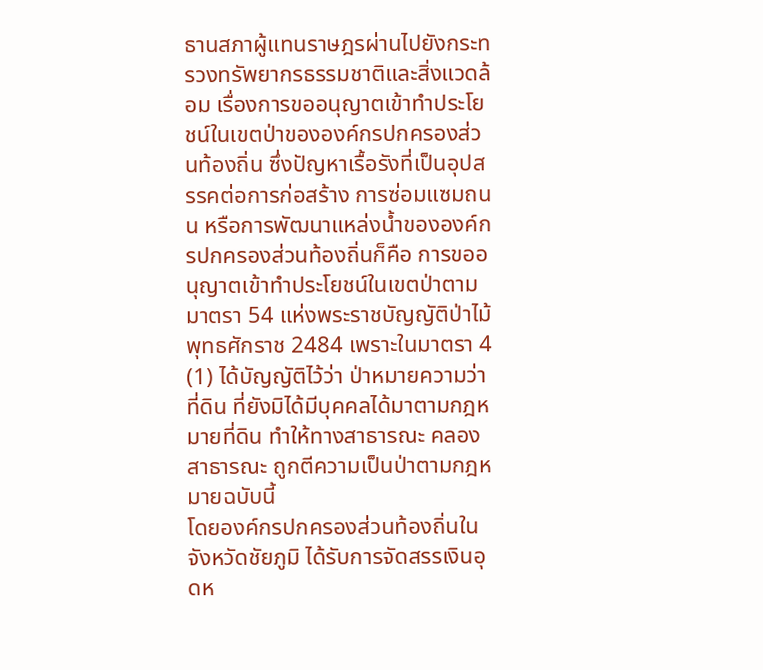ธานสภาผู้แทนราษฎรผ่านไปยังกระทรวงทรัพยากรธรรมชาติและสิ่งแวดล้อม เรื่องการขออนุญาตเข้าทําประโยชน์ในเขตป่าขององค์กรปกครองส่วนท้องถิ่น ซึ่งปัญหาเรื้อรังที่เป็นอุปสรรคต่อการก่อสร้าง การซ่อมแซมถนน หรือการพัฒนาแหล่งน้ำขององค์กรปกครองส่วนท้องถิ่นก็คือ การขออนุญาตเข้าทําประโยชน์ในเขตป่าตามมาตรา 54 แห่งพระราชบัญญัติป่าไม้ พุทธศักราช 2484 เพราะในมาตรา 4 (1) ได้บัญญัติไว้ว่า ป่าหมายความว่าที่ดิน ที่ยังมิได้มีบุคคลได้มาตามกฎหมายที่ดิน ทําให้ทางสาธารณะ คลองสาธารณะ ถูกตีความเป็นป่าตามกฎหมายฉบับนี้
โดยองค์กรปกครองส่วนท้องถิ่นในจังหวัดชัยภูมิ ได้รับการจัดสรรเงินอุดห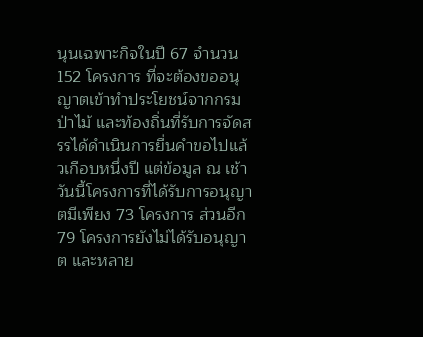นุนเฉพาะกิจในปี 67 จํานวน 152 โครงการ ที่จะต้องขออนุญาตเข้าทําประโยชน์จากกรมป่าไม้ และท้องถิ่นที่รับการจัดสรรได้ดําเนินการยื่นคําขอไปแล้วเกือบหนึ่งปี แต่ข้อมูล ณ เช้าวันนี้โครงการที่ได้รับการอนุญาตมีเพียง 73 โครงการ ส่วนอีก 79 โครงการยังไม่ได้รับอนุญาต และหลาย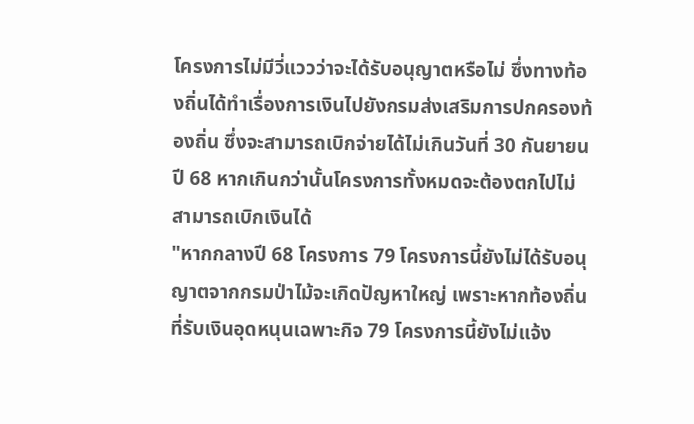โครงการไม่มีวี่แววว่าจะได้รับอนุญาตหรือไม่ ซึ่งทางท้องถิ่นได้ทําเรื่องการเงินไปยังกรมส่งเสริมการปกครองท้องถิ่น ซึ่งจะสามารถเบิกจ่ายได้ไม่เกินวันที่ 30 กันยายนปี 68 หากเกินกว่านั้นโครงการทั้งหมดจะต้องตกไปไม่สามารถเบิกเงินได้
"หากกลางปี 68 โครงการ 79 โครงการนี้ยังไม่ได้รับอนุญาตจากกรมป่าไม้จะเกิดปัญหาใหญ่ เพราะหากท้องถิ่นที่รับเงินอุดหนุนเฉพาะกิจ 79 โครงการนี้ยังไม่แจ้ง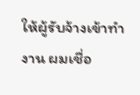ให้ผู้รับจ้างเข้าทํางาน ผมเชื่อ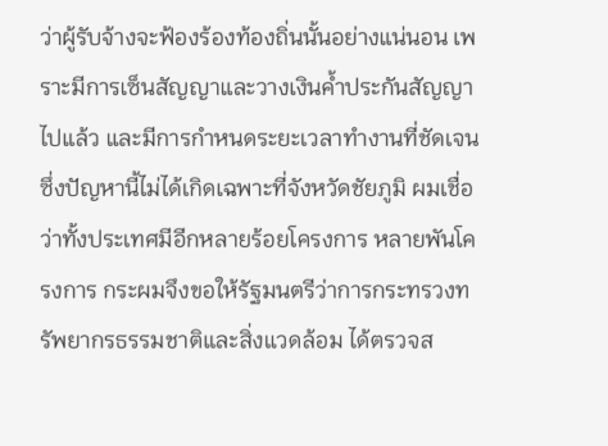ว่าผู้รับจ้างจะฟ้องร้องท้องถิ่นนั้นอย่างแน่นอน เพราะมีการเซ็นสัญญาและวางเงินค้ำประกันสัญญาไปแล้ว และมีการกําหนดระยะเวลาทํางานที่ชัดเจนซึ่งปัญหานี้ไม่ได้เกิดเฉพาะที่จังหวัดชัยภูมิ ผมเชื่อว่าทั้งประเทศมีอีกหลายร้อยโครงการ หลายพันโครงการ กระผมจึงขอให้รัฐมนตรีว่าการกระทรวงทรัพยากรธรรมชาติและสิ่งแวดล้อม ได้ตรวจส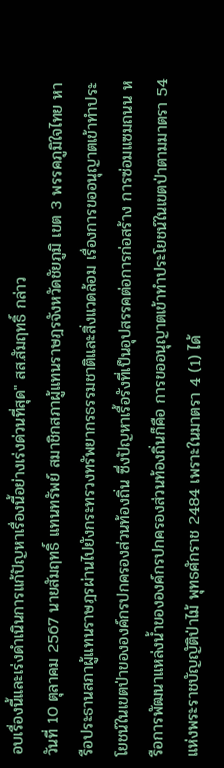อบเรื่องนี้และเร่งดําเนินการแก้ปัญหาเรื่องนี้อย่างเร่งด่วนที่สุด" สส.สัมฤทธิ์ กล่าว
วันที่ 10 ตุลาคม 2567 นายสัมฤทธิ์ แทนทรัพย์ สมาชิกสภาผู้แทนราษฎรจังหวัดชัยภูมิ เขต 3 พรรคภูมิใจไทย หารือประธานสภาผู้แทนราษฎรผ่านไปยังกระทรวงทรัพยากรธรรมชาติและสิ่งแวดล้อม เรื่องการขออนุญาตเข้าทําประโยชน์ในเขตป่าขององค์กรปกครองส่วนท้องถิ่น ซึ่งปัญหาเรื้อรังที่เป็นอุปสรรคต่อการก่อสร้าง การซ่อมแซมถนน หรือการพัฒนาแหล่งน้ำขององค์กรปกครองส่วนท้องถิ่นก็คือ การขออนุญาตเข้าทําประโยชน์ในเขตป่าตามมาตรา 54 แห่งพระราชบัญญัติป่าไม้ พุทธศักราช 2484 เพราะในมาตรา 4 (1) ได้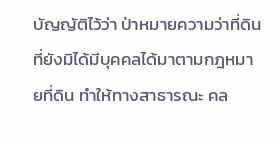บัญญัติไว้ว่า ป่าหมายความว่าที่ดิน ที่ยังมิได้มีบุคคลได้มาตามกฎหมายที่ดิน ทําให้ทางสาธารณะ คล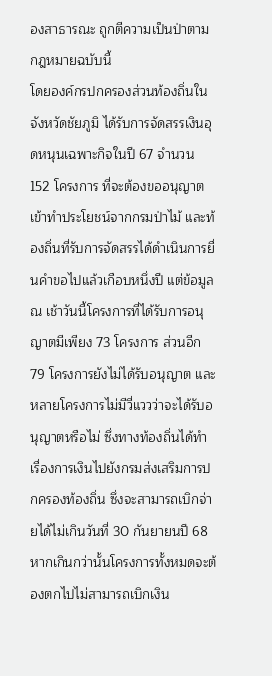องสาธารณะ ถูกตีความเป็นป่าตามกฎหมายฉบับนี้
โดยองค์กรปกครองส่วนท้องถิ่นในจังหวัดชัยภูมิ ได้รับการจัดสรรเงินอุดหนุนเฉพาะกิจในปี 67 จํานวน 152 โครงการ ที่จะต้องขออนุญาตเข้าทําประโยชน์จากกรมป่าไม้ และท้องถิ่นที่รับการจัดสรรได้ดําเนินการยื่นคําขอไปแล้วเกือบหนึ่งปี แต่ข้อมูล ณ เช้าวันนี้โครงการที่ได้รับการอนุญาตมีเพียง 73 โครงการ ส่วนอีก 79 โครงการยังไม่ได้รับอนุญาต และหลายโครงการไม่มีวี่แววว่าจะได้รับอนุญาตหรือไม่ ซึ่งทางท้องถิ่นได้ทําเรื่องการเงินไปยังกรมส่งเสริมการปกครองท้องถิ่น ซึ่งจะสามารถเบิกจ่ายได้ไม่เกินวันที่ 30 กันยายนปี 68 หากเกินกว่านั้นโครงการทั้งหมดจะต้องตกไปไม่สามารถเบิกเงิน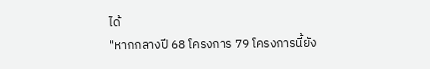ได้
"หากกลางปี 68 โครงการ 79 โครงการนี้ยัง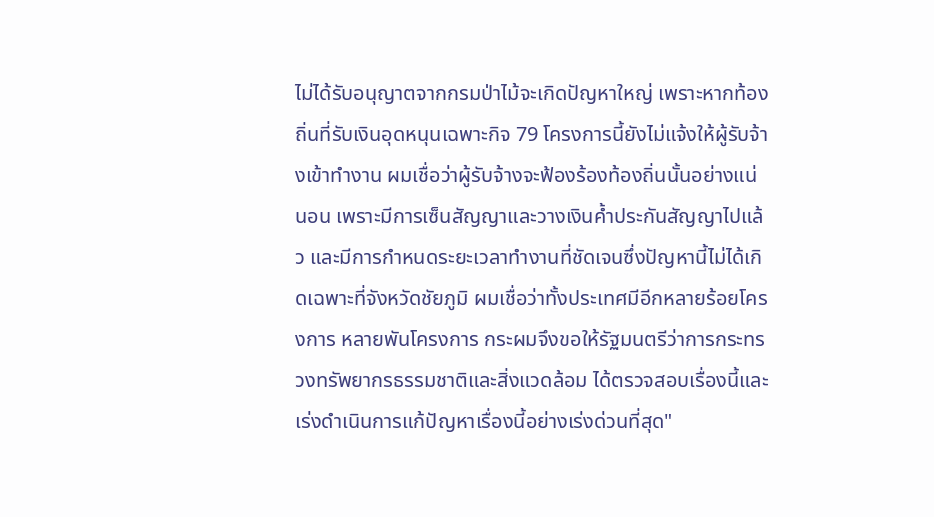ไม่ได้รับอนุญาตจากกรมป่าไม้จะเกิดปัญหาใหญ่ เพราะหากท้องถิ่นที่รับเงินอุดหนุนเฉพาะกิจ 79 โครงการนี้ยังไม่แจ้งให้ผู้รับจ้างเข้าทํางาน ผมเชื่อว่าผู้รับจ้างจะฟ้องร้องท้องถิ่นนั้นอย่างแน่นอน เพราะมีการเซ็นสัญญาและวางเงินค้ำประกันสัญญาไปแล้ว และมีการกําหนดระยะเวลาทํางานที่ชัดเจนซึ่งปัญหานี้ไม่ได้เกิดเฉพาะที่จังหวัดชัยภูมิ ผมเชื่อว่าทั้งประเทศมีอีกหลายร้อยโครงการ หลายพันโครงการ กระผมจึงขอให้รัฐมนตรีว่าการกระทรวงทรัพยากรธรรมชาติและสิ่งแวดล้อม ได้ตรวจสอบเรื่องนี้และเร่งดําเนินการแก้ปัญหาเรื่องนี้อย่างเร่งด่วนที่สุด"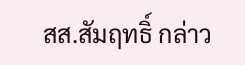สส.สัมฤทธิ์ กล่าว